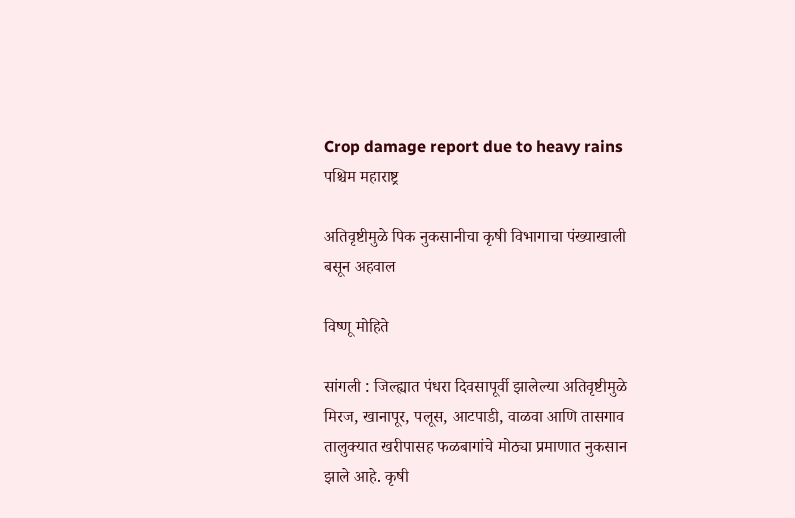Crop damage report due to heavy rains
पश्चिम महाराष्ट्र

अतिवृष्टीमुळे पिक नुकसानीचा कृषी विभागाचा पंख्याखाली बसून अहवाल

विष्णू मोहिते

सांगली : जिल्ह्यात पंधरा दिवसापूर्वी झालेल्या अतिवृष्टीमुळे मिरज, खानापूर, पलूस, आटपाडी, वाळवा आणि तासगाव तालुक्‍यात खरीपासह फळबागांचे मोठ्या प्रमाणात नुकसान झाले आहे. कृषी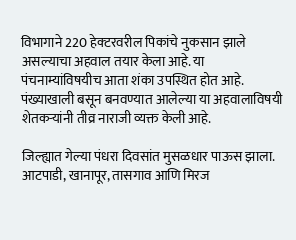विभागाने 220 हेक्‍टरवरील पिकांचे नुकसान झाले असल्याचा अहवाल तयार केला आहे. या पंचनाम्यांविषयीच आता शंका उपस्थित होत आहे. पंख्याखाली बसून बनवण्यात आलेल्या या अहवालाविषयी शेतकऱ्यांनी तीव्र नाराजी व्यक्त केली आहे.

जिल्ह्यात गेल्या पंधरा दिवसांत मुसळधार पाऊस झाला. आटपाडी, खानापूर, तासगाव आणि मिरज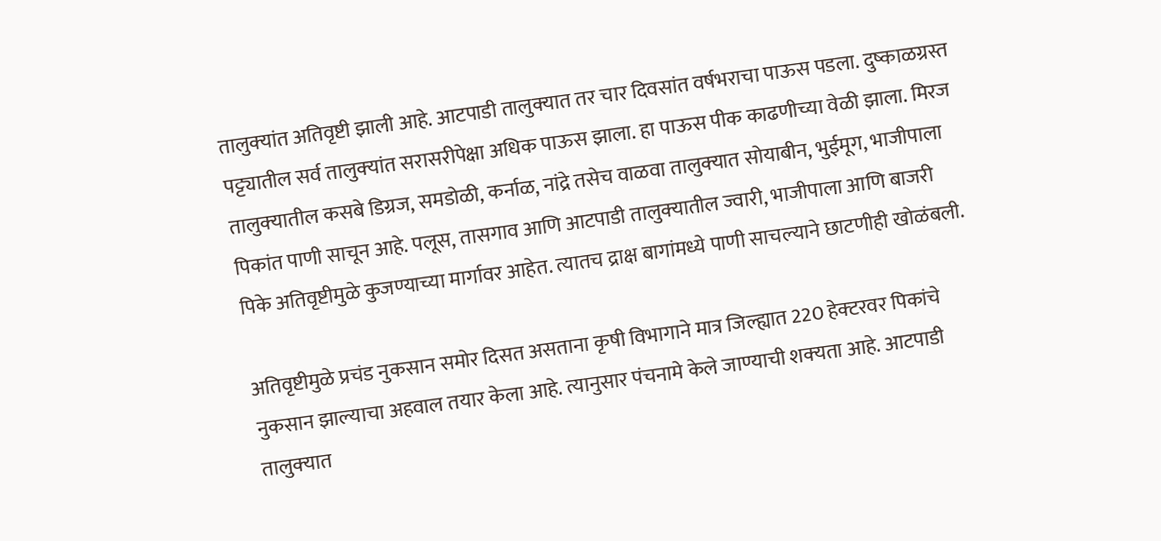तालुक्‍यांत अतिवृष्टी झाली आहे. आटपाडी तालुक्‍यात तर चार दिवसांत वर्षभराचा पाऊस पडला. दुष्काळग्रस्त पट्ट्यातील सर्व तालुक्‍यांत सरासरीपेक्षा अधिक पाऊस झाला. हा पाऊस पीक काढणीच्या वेळी झाला. मिरज तालुक्‍यातील कसबे डिग्रज, समडोळी, कर्नाळ, नांद्रे तसेच वाळवा तालुक्‍यात सोयाबीन, भुईमूग, भाजीपाला पिकांत पाणी साचून आहे. पलूस, तासगाव आणि आटपाडी तालुक्‍यातील ज्वारी, भाजीपाला आणि बाजरी पिके अतिवृष्टीमुळे कुजण्याच्या मार्गावर आहेत. त्यातच द्राक्ष बागांमध्ये पाणी साचल्याने छाटणीही खोळंबली.

अतिवृष्टीमुळे प्रचंड नुकसान समोर दिसत असताना कृषी विभागाने मात्र जिल्ह्यात 220 हेक्‍टरवर पिकांचे नुकसान झाल्याचा अहवाल तयार केला आहे. त्यानुसार पंचनामे केले जाण्याची शक्‍यता आहे. आटपाडी तालुक्‍यात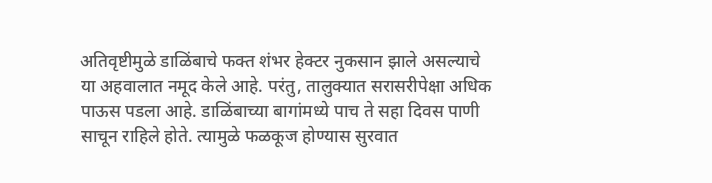अतिवृष्टीमुळे डाळिंबाचे फक्त शंभर हेक्‍टर नुकसान झाले असल्याचे या अहवालात नमूद केले आहे. परंतु, तालुक्‍यात सरासरीपेक्षा अधिक पाऊस पडला आहे. डाळिंबाच्या बागांमध्ये पाच ते सहा दिवस पाणी साचून राहिले होते. त्यामुळे फळकूज होण्यास सुरवात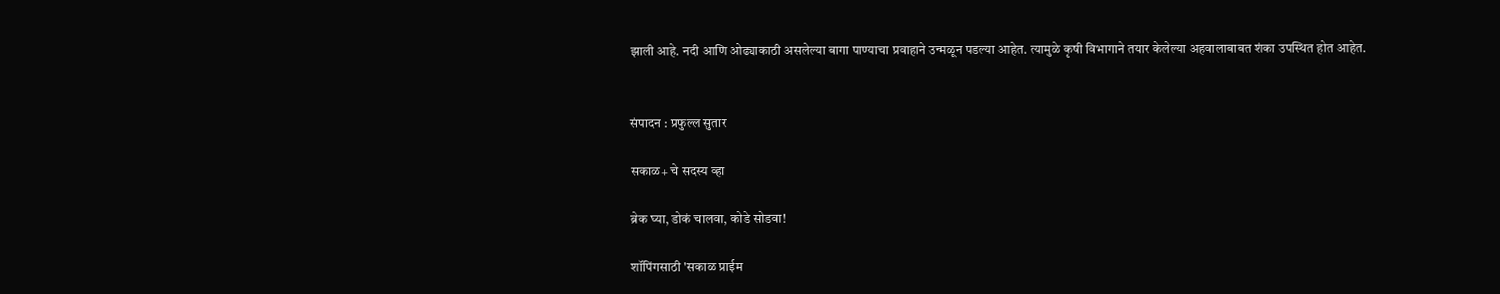झाली आहे. नदी आणि ओढ्याकाठी असलेल्या बागा पाण्याचा प्रवाहाने उन्मळून पडल्या आहेत. त्यामुळे कृषी विभागाने तयार केलेल्या अहवालाबाबत शंका उपस्थित होत आहेत.


संपादन : प्रफुल्ल सुतार

सकाळ+ चे सदस्य व्हा

ब्रेक घ्या, डोकं चालवा, कोडे सोडवा!

शॉपिंगसाठी 'सकाळ प्राईम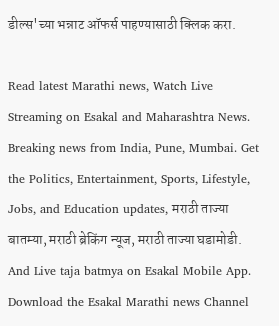डील्स'च्या भन्नाट ऑफर्स पाहण्यासाठी क्लिक करा.

Read latest Marathi news, Watch Live Streaming on Esakal and Maharashtra News. Breaking news from India, Pune, Mumbai. Get the Politics, Entertainment, Sports, Lifestyle, Jobs, and Education updates, मराठी ताज्या बातम्या, मराठी ब्रेकिंग न्यूज, मराठी ताज्या घडामोडी. And Live taja batmya on Esakal Mobile App. Download the Esakal Marathi news Channel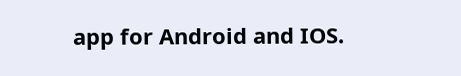app for Android and IOS.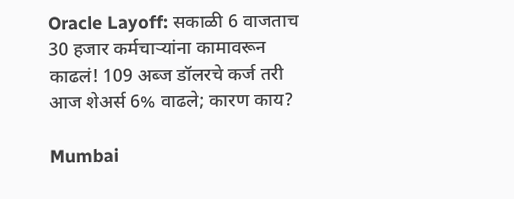Oracle Layoff: सकाळी 6 वाजताच 30 हजार कर्मचाऱ्यांना कामावरून काढलं! 109 अब्ज डॉलरचे कर्ज तरी आज शेअर्स 6% वाढले; कारण काय?

Mumbai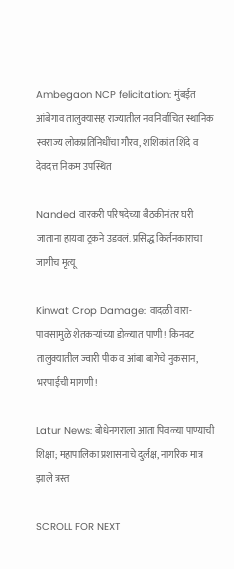Ambegaon NCP felicitation: मुंबईत आंबेगाव तालुक्यासह राज्यातील नवनिर्वाचित स्थानिक स्वराज्य लोकप्रतिनिधींचा गौरव, शशिकांत शिंदे व देवदत्त निकम उपस्थित

Nanded वारकरी परिषदेच्या बैठकीनंतर घरी जाताना हायवा ट्रकने उडवलं. प्रसिद्ध किर्तनकाराचा जागीच मृत्यू

Kinwat Crop Damage: वादळी वारा-पावसामुळे शेतकऱ्यांच्या डोळ्यात पाणी! किनवट तालुक्यातील ज्वारी पीक व आंबा बागेचे नुकसान, भरपाईची मागणी!

Latur News: बोधेनगराला आता पिवळ्या पाण्याची शिक्षा; महापालिका प्रशासनाचे दुर्लक्ष, नागरिक मात्र झाले त्रस्त

SCROLL FOR NEXT